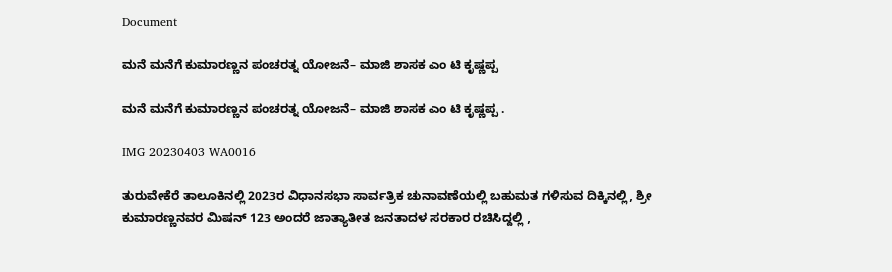Document

ಮನೆ ಮನೆಗೆ ಕುಮಾರಣ್ಣನ ಪಂಚರತ್ನ ಯೋಜನೆ– ಮಾಜಿ ಶಾಸಕ ಎಂ ಟಿ ಕೃಷ್ಣಪ್ಪ

ಮನೆ ಮನೆಗೆ ಕುಮಾರಣ್ಣನ ಪಂಚರತ್ನ ಯೋಜನೆ– ಮಾಜಿ ಶಾಸಕ ಎಂ ಟಿ ಕೃಷ್ಣಪ್ಪ .

IMG 20230403 WA0016

ತುರುವೇಕೆರೆ ತಾಲೂಕಿನಲ್ಲಿ 2023ರ ವಿಧಾನಸಭಾ ಸಾರ್ವತ್ರಿಕ ಚುನಾವಣೆಯಲ್ಲಿ ಬಹುಮತ ಗಳಿಸುವ ದಿಕ್ಕಿನಲ್ಲಿ, ಶ್ರೀ ಕುಮಾರಣ್ಣನವರ ಮಿಷನ್ 123 ಅಂದರೆ ಜಾತ್ಯಾತೀತ ಜನತಾದಳ ಸರಕಾರ ರಚಿಸಿದ್ದಲ್ಲಿ ,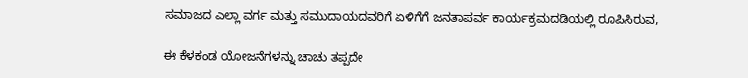ಸಮಾಜದ ಎಲ್ಲಾ ವರ್ಗ ಮತ್ತು ಸಮುದಾಯದವರಿಗೆ ಏಳಿಗೆಗೆ ಜನತಾಪರ್ವ ಕಾರ್ಯಕ್ರಮದಡಿಯಲ್ಲಿ ರೂಪಿಸಿರುವ,

ಈ ಕೆಳಕಂಡ ಯೋಜನೆಗಳನ್ನು ಚಾಚು ತಪ್ಪದೇ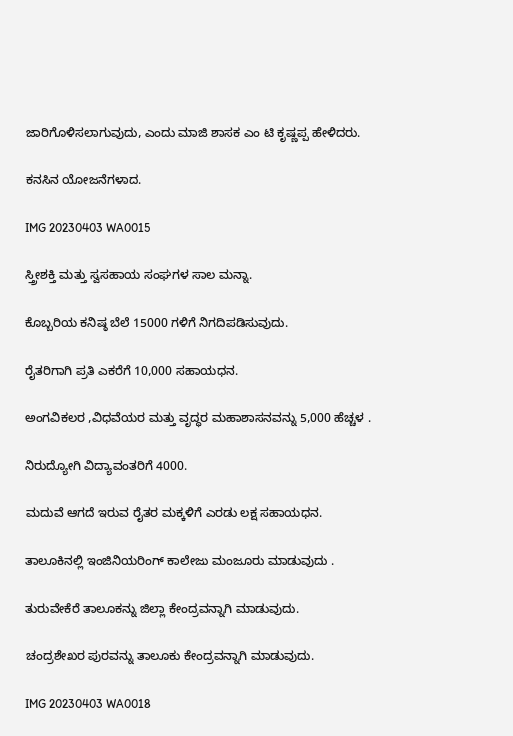ಜಾರಿಗೊಳಿಸಲಾಗುವುದು, ಎಂದು ಮಾಜಿ ಶಾಸಕ ಎಂ ಟಿ ಕೃಷ್ಣಪ್ಪ ಹೇಳಿದರು.

ಕನಸಿನ ಯೋಜನೆಗಳಾದ.

IMG 20230403 WA0015

ಸ್ತ್ರೀಶಕ್ತಿ ಮತ್ತು ಸ್ವಸಹಾಯ ಸಂಘಗಳ ಸಾಲ ಮನ್ನಾ.

ಕೊಬ್ಬರಿಯ ಕನಿಷ್ಠ ಬೆಲೆ 15000 ಗಳಿಗೆ ನಿಗದಿಪಡಿಸುವುದು.

ರೈತರಿಗಾಗಿ ಪ್ರತಿ ಎಕರೆಗೆ 10,000 ಸಹಾಯಧನ.

ಅಂಗವಿಕಲರ ,ವಿಧವೆಯರ ಮತ್ತು ವೃದ್ಧರ ಮಹಾಶಾಸನವನ್ನು 5,000 ಹೆಚ್ಚಳ .

ನಿರುದ್ಯೋಗಿ ವಿದ್ಯಾವಂತರಿಗೆ 4000.

ಮದುವೆ ಆಗದೆ ಇರುವ ರೈತರ ಮಕ್ಕಳಿಗೆ ಎರಡು ಲಕ್ಷ ಸಹಾಯಧನ.

ತಾಲೂಕಿನಲ್ಲಿ ಇಂಜಿನಿಯರಿಂಗ್ ಕಾಲೇಜು ಮಂಜೂರು ಮಾಡುವುದು .

ತುರುವೇಕೆರೆ ತಾಲೂಕನ್ನು ಜಿಲ್ಲಾ ಕೇಂದ್ರವನ್ನಾಗಿ ಮಾಡುವುದು.

ಚಂದ್ರಶೇಖರ ಪುರವನ್ನು ತಾಲೂಕು ಕೇಂದ್ರವನ್ನಾಗಿ ಮಾಡುವುದು.

IMG 20230403 WA0018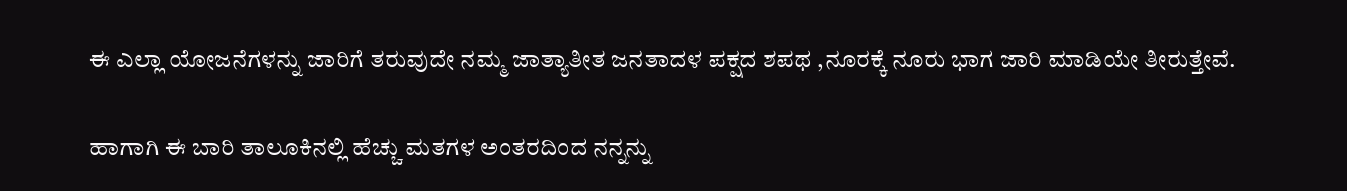ಈ ಎಲ್ಲಾ ಯೋಜನೆಗಳನ್ನು ಜಾರಿಗೆ ತರುವುದೇ ನಮ್ಮ ಜಾತ್ಯಾತೀತ ಜನತಾದಳ ಪಕ್ಷದ ಶಪಥ ,ನೂರಕ್ಕೆ ನೂರು ಭಾಗ ಜಾರಿ ಮಾಡಿಯೇ ತೀರುತ್ತೇವೆ.

ಹಾಗಾಗಿ ಈ ಬಾರಿ ತಾಲೂಕಿನಲ್ಲಿ ಹೆಚ್ಚು ಮತಗಳ ಅಂತರದಿಂದ ನನ್ನನ್ನು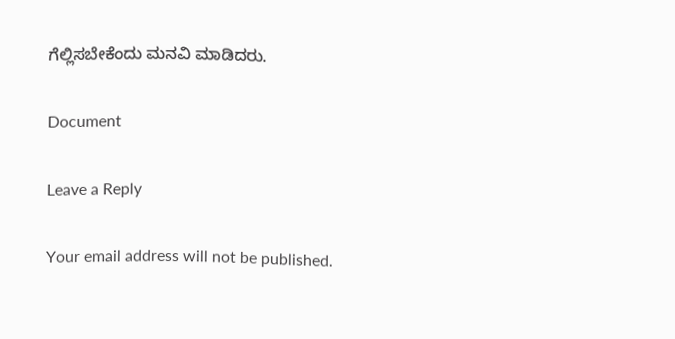ಗೆಲ್ಲಿಸಬೇಕೆಂದು ಮನವಿ ಮಾಡಿದರು.

Document

Leave a Reply

Your email address will not be published.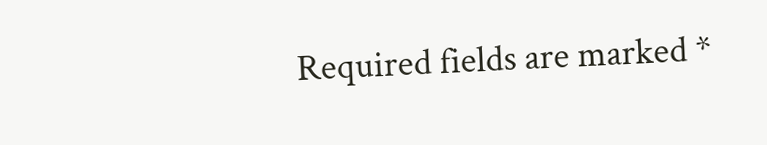Required fields are marked *